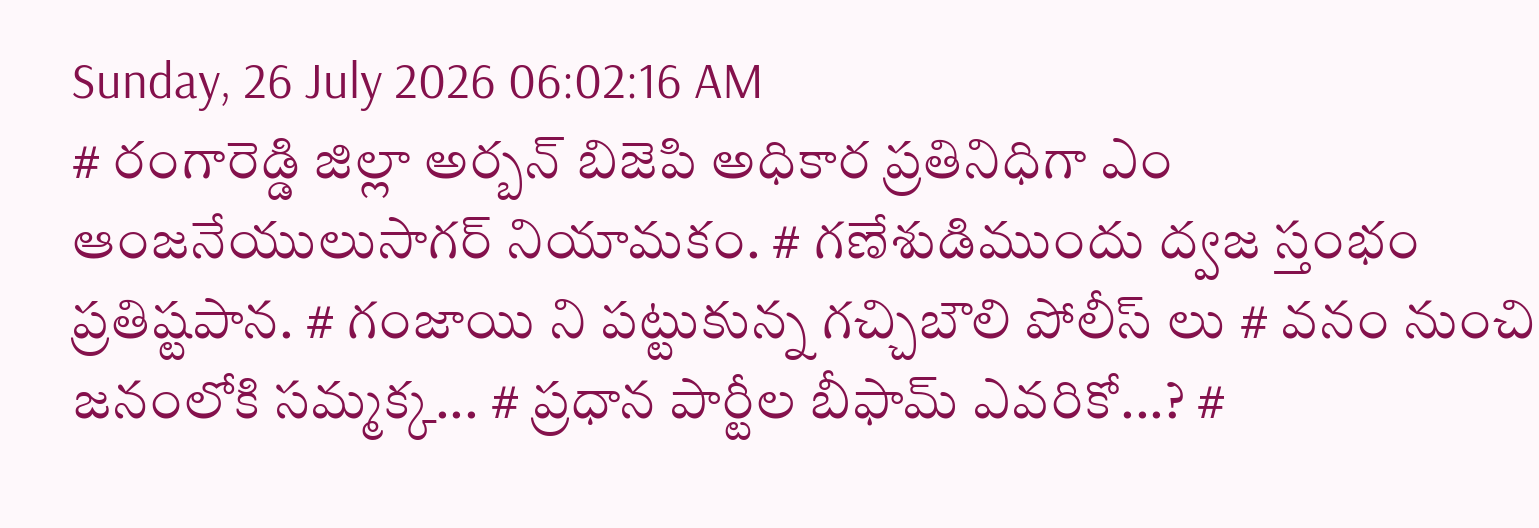Sunday, 26 July 2026 06:02:16 AM
# రంగారెడ్డి జిల్లా అర్బన్ బిజెపి అధికార ప్రతినిధిగా ఎం ఆంజనేయులుసాగర్ నియామకం. # గణేశుడిముందు ద్వజ స్తంభం ప్రతిష్టపాన. # గంజాయి ని పట్టుకున్న గచ్చిబౌలి పోలీస్ లు # వనం నుంచి జనంలోకి సమ్మక్క... # ప్రధాన పార్టీల బీఫామ్ ఎవరికో...? #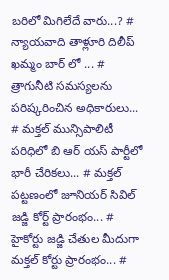బరిలో మిగిలేదే వారు...? # న్యాయవాది తాళ్లూరి దిలీప్ ఖమ్మం బార్ లో ... # త్రాగునీటి సమస్యలను పరిష్కరించిన అధికారులు... # మక్తల్ మున్సిపాలిటీ పరిధిలో బి ఆర్ యస్ పార్టీలో భారీ చేరికలు... # మక్తల్ పట్టణంలో జూనియర్ సివిల్ జడ్జి కోర్ట్ ప్రారంభం... # హైకోర్టు జడ్జి చేతుల మీదుగా మక్తల్ కోర్టు ప్రారంభం... #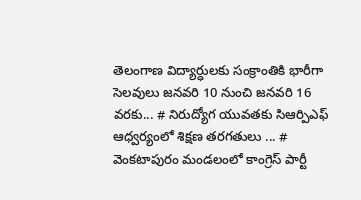తెలంగాణ విద్యార్ధులకు సంక్రాంతికి భారీగా సెలవులు జనవరి 10 నుంచి జనవరి 16 వరకు... # నిరుద్యోగ యువతకు సిఆర్పిఎఫ్ ఆధ్వర్యంలో శిక్షణ తరగతులు ... # వెంకటాపురం మండలంలో కాంగ్రెస్ పార్టీ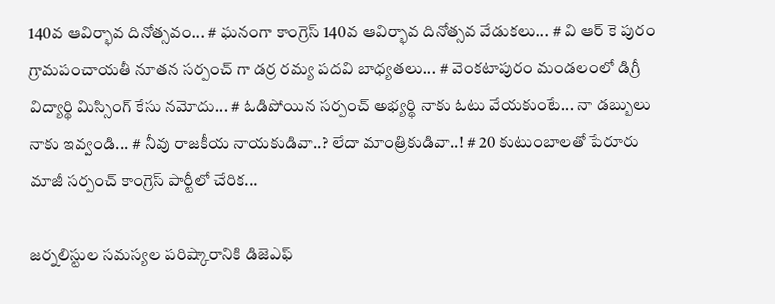140వ ఆవిర్భావ దినోత్సవం... # ఘనంగా కాంగ్రెస్ 140వ ఆవిర్భావ దినోత్సవ వేడుకలు... # వి ఆర్ కె పురం గ్రామపంచాయతీ నూతన సర్పంచ్ గా డర్ర రమ్య పదవి బాధ్యతలు... # వెంకటాపురం మండలంలో డిగ్రీ విద్యార్థి మిస్సింగ్ కేసు నమోదు... # ఓడిపోయిన సర్పంచ్ అభ్యర్థి నాకు ఓటు వేయకుంటే... నా డబ్బులు నాకు ఇవ్వండి... # నీవు రాజకీయ నాయకుడివా..? లేదా మాంత్రికుడివా..! # 20 కుటుంబాలతో పేరూరు మాజీ సర్పంచ్ కాంగ్రెస్ పార్టీలో చేరిక...

జర్నలిస్టుల సమస్యల పరిష్కారానికి డిజెఎఫ్‌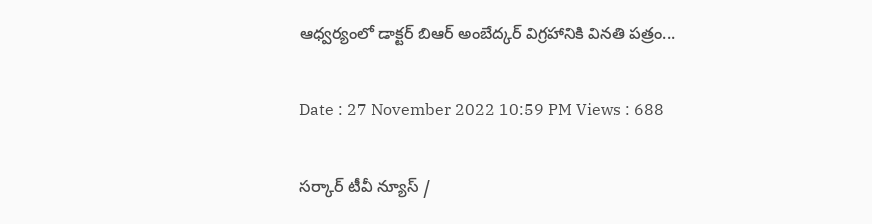ఆధ్వర్యంలో డాక్టర్‌ బిఆర్‌ అంబేద్కర్‌ విగ్రహానికి వినతి పత్రం...

Date : 27 November 2022 10:59 PM Views : 688

సర్కార్ టీవీ న్యూస్ /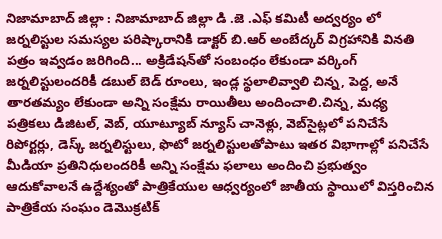నిజామాబాద్ జిల్లా : నిజామాబాద్ జిల్లా డి .జె .ఎఫ్ కమిటీ అద్వర్యం లో జర్నలిస్టుల సమస్యల పరిష్కారానికి డాక్టర్‌ బి.ఆర్‌ అంబేద్కర్‌ విగ్రహానికి వినతి పత్రం ఇవ్వడం జరిగింది... అక్రిడేషన్‌తో సంబంధం లేకుండా వర్కింగ్‌ జర్నలిస్టులందరికీ డబుల్‌ బెడ్‌ రూంలు, ఇండ్ల స్థలాలివ్వాలి చిన్న, పెద్ద, అనే తారతమ్యం లేకుండా అన్ని సంక్షేమ రాయితీలు అందించాలి.చిన్న, మధ్య పత్రికలు డిజిటల్‌, వెబ్‌, యూట్యూబ్‌ న్యూస్‌ చానెళ్లు, వెబ్‌సైట్లలో పనిచేసే రిపోర్టర్లు, డెస్క్‌ జర్నలిస్టులు, ఫొటో జర్నలిస్టులతోపాటు ఇతర విభాగాల్లో పనిచేసే మీడియా ప్రతినిధులందరికీ అన్ని సంక్షేమ ఫలాలు అందించి ప్రభుత్వం ఆదుకోవాలనే ఉద్దేశ్యంతో పాత్రికేయుల ఆధ్వర్యంలో జాతీయ స్థాయిలో విస్తరించిన పాత్రికేయ సంఘం డెమొక్రటిక్‌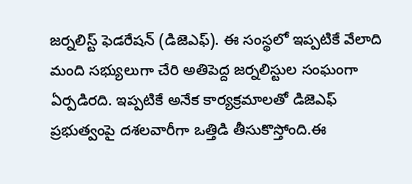జర్నలిస్ట్‌ ఫెడరేషన్‌ (డిజెఎఫ్‌). ఈ సంస్థలో ఇప్పటికే వేలాది మంది సభ్యులుగా చేరి అతిపెద్ద జర్నలిస్టుల సంఘంగా ఏర్పడిరది. ఇప్పటికే అనేక కార్యక్రమాలతో డిజెఎఫ్‌ ప్రభుత్వంపై దశలవారీగా ఒత్తిడి తీసుకొస్తోంది.ఈ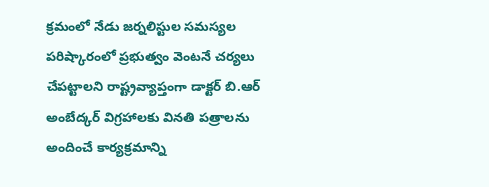క్రమంలో నేడు జర్నలిస్టుల సమస్యల పరిష్కారంలో ప్రభుత్వం వెంటనే చర్యలు చేపట్టాలని రాష్ట్రవ్యాప్తంగా డాక్టర్‌ బి.ఆర్‌ అంబేద్కర్‌ విగ్రహాలకు వినతి పత్రాలను అందించే కార్యక్రమాన్ని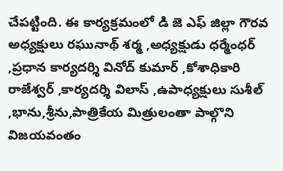చేపట్టింది. ఈ కార్యక్రమంలో డి జె ఎఫ్ జిల్లా గౌరవ అధ్యక్షులు రఘునాథ్ శర్మ ,అధ్యక్షుడు ధర్మేంధర్ ,ప్రధాన కార్యదర్శి వినోద్ కుమార్ ,కోశాధికారి రాజేశ్వర్ ,కార్యదర్శి విలాస్ ,ఉపాధ్యక్షులు సుశీల్ ,భాను,శ్రీను,పాత్రికేయ మిత్రులంతా పాల్గొని విజయవంతం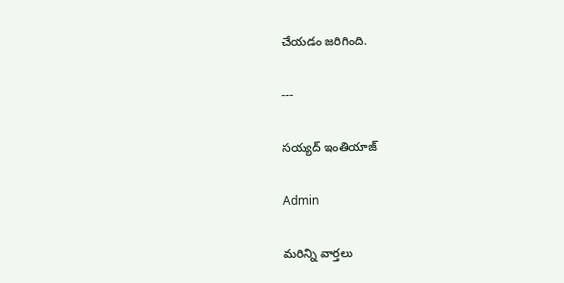చేయడం జరిగింది.

---

సయ్యద్ ఇంతియాజ్

Admin

మరిన్ని వార్తలు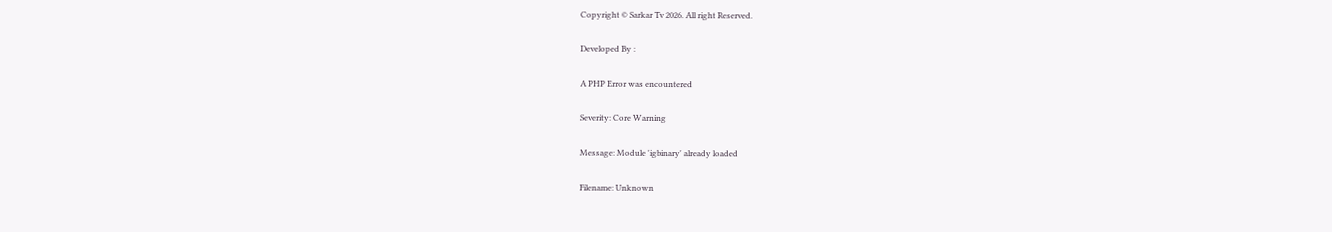Copyright © Sarkar Tv 2026. All right Reserved.

Developed By :

A PHP Error was encountered

Severity: Core Warning

Message: Module 'igbinary' already loaded

Filename: Unknown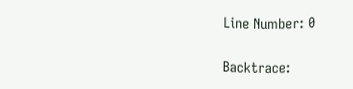Line Number: 0

Backtrace: